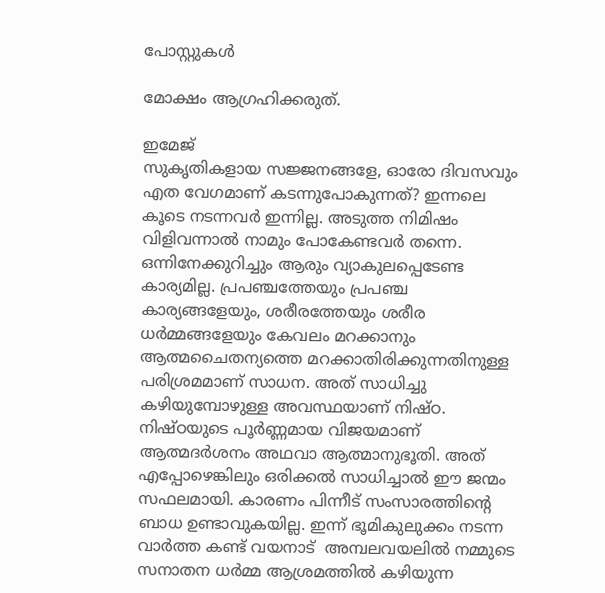പോസ്റ്റുകള്‍

മോക്ഷം ആഗ്രഹിക്കരുത്.

ഇമേജ്
സുകൃതികളായ സജ്ജനങ്ങളേ, ഓരോ ദിവസവും എത വേഗമാണ് കടന്നുപോകുന്നത്? ഇന്നലെ കൂടെ നടന്നവർ ഇന്നില്ല. അടുത്ത നിമിഷം വിളിവന്നാൽ നാമും പോകേണ്ടവർ തന്നെ. ഒന്നിനേക്കുറിച്ചും ആരും വ്യാകുലപ്പെടേണ്ട കാര്യമില്ല. പ്രപഞ്ചത്തേയും പ്രപഞ്ച കാര്യങ്ങളേയും, ശരീരത്തേയും ശരീര ധർമ്മങ്ങളേയും കേവലം മറക്കാനും ആത്മചൈതന്യത്തെ മറക്കാതിരിക്കുന്നതിനുള്ള പരിശ്രമമാണ് സാധന. അത് സാധിച്ചു കഴിയുമ്പോഴുള്ള അവസ്ഥയാണ് നിഷ്ഠ. നിഷ്ഠയുടെ പൂർണ്ണമായ വിജയമാണ് ആത്മദർശനം അഥവാ ആത്മാനുഭൂതി. അത് എപ്പോഴെങ്കിലും ഒരിക്കൽ സാധിച്ചാൽ ഈ ജന്മം സഫലമായി. കാരണം പിന്നീട് സംസാരത്തിൻ്റെ ബാധ ഉണ്ടാവുകയില്ല. ഇന്ന് ഭൂമികുലുക്കം നടന്ന വാർത്ത കണ്ട് വയനാട്  അമ്പലവയലിൽ നമ്മുടെ സനാതന ധർമ്മ ആശ്രമത്തിൽ കഴിയുന്ന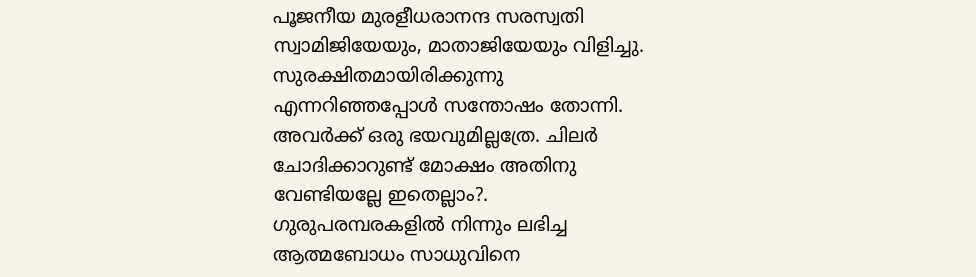പൂജനീയ മുരളീധരാനന്ദ സരസ്വതി സ്വാമിജിയേയും, മാതാജിയേയും വിളിച്ചു.  സുരക്ഷിതമായിരിക്കുന്നു എന്നറിഞ്ഞപ്പോൾ സന്തോഷം തോന്നി. അവർക്ക് ഒരു ഭയവുമില്ലത്രേ. ചിലർ ചോദിക്കാറുണ്ട് മോക്ഷം അതിനു വേണ്ടിയല്ലേ ഇതെല്ലാം?. ഗുരുപരമ്പരകളിൽ നിന്നും ലഭിച്ച ആത്മബോധം സാധുവിനെ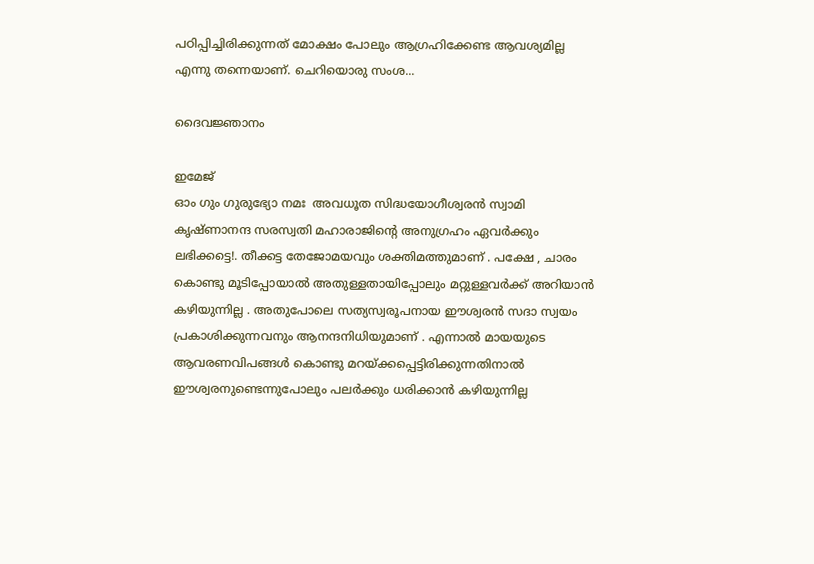പഠിപ്പിച്ചിരിക്കുന്നത് മോക്ഷം പോലും ആഗ്രഹിക്കേണ്ട ആവശ്യമില്ല എന്നു തന്നെയാണ്. ചെറിയൊരു സംശ...

ദൈവജ്ഞാനം

ഇമേജ്
ഓം ഗും ഗുരുഭ്യോ നമഃ  അവധൂത സിദ്ധയോഗീശ്വരൻ സ്വാമി കൃഷ്ണാനന്ദ സരസ്വതി മഹാരാജിൻ്റെ അനുഗ്രഹം ഏവർക്കും ലഭിക്കട്ടെ!. തീക്കട്ട തേജോമയവും ശക്തിമത്തുമാണ് . പക്ഷേ , ചാരം കൊണ്ടു മൂടിപ്പോയാൽ അതുള്ളതായിപ്പോലും മറ്റുള്ളവർക്ക് അറിയാൻ കഴിയുന്നില്ല . അതുപോലെ സത്യസ്വരൂപനായ ഈശ്വരൻ സദാ സ്വയം പ്രകാശിക്കുന്നവനും ആനന്ദനിധിയുമാണ് . എന്നാൽ മായയുടെ ആവരണവിപങ്ങൾ കൊണ്ടു മറയ്ക്കപ്പെട്ടിരിക്കുന്നതിനാൽ ഈശ്വരനുണ്ടെന്നുപോലും പലർക്കും ധരിക്കാൻ കഴിയുന്നില്ല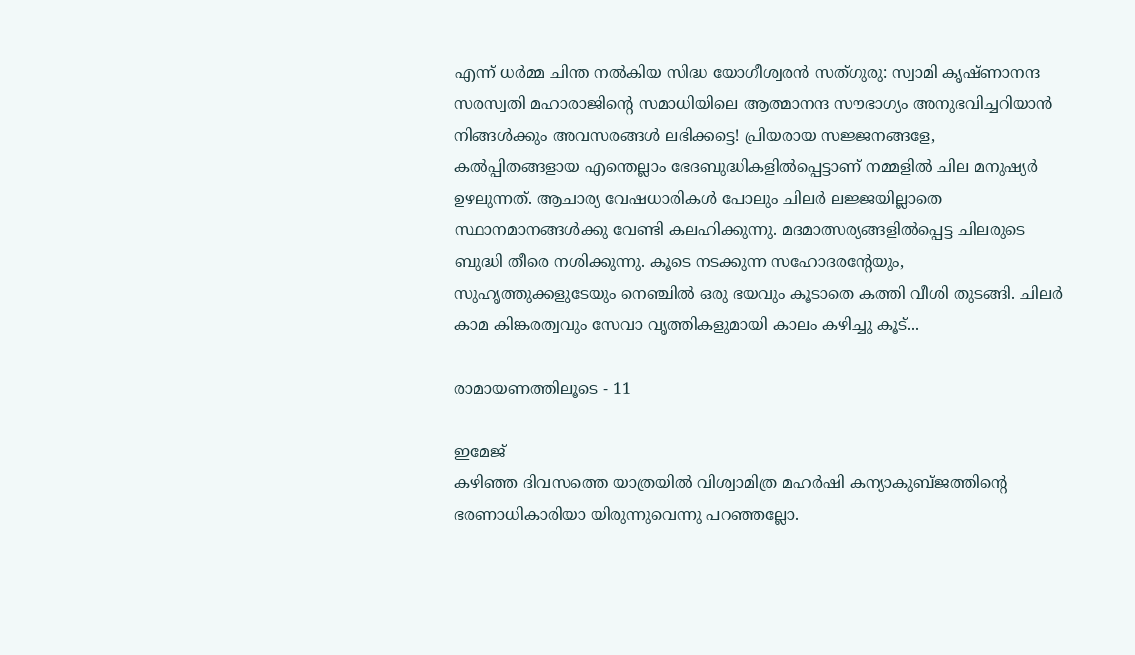എന്ന് ധർമ്മ ചിന്ത നൽകിയ സിദ്ധ യോഗീശ്വരൻ സത്ഗുരു: സ്വാമി കൃഷ്ണാനന്ദ സരസ്വതി മഹാരാജിന്റെ സമാധിയിലെ ആത്മാനന്ദ സൗഭാഗ്യം അനുഭവിച്ചറിയാൻ നിങ്ങൾക്കും അവസരങ്ങൾ ലഭിക്കട്ടെ! പ്രിയരായ സജ്ജനങ്ങളേ,  കൽപ്പിതങ്ങളായ എന്തെല്ലാം ഭേദബുദ്ധികളിൽപ്പെട്ടാണ് നമ്മളിൽ ചില മനുഷ്യർ ഉഴലുന്നത്. ആചാര്യ വേഷധാരികൾ പോലും ചിലർ ലജ്ജയില്ലാതെ സ്ഥാനമാനങ്ങൾക്കു വേണ്ടി കലഹിക്കുന്നു. മദമാത്സര്യങ്ങളിൽപ്പെട്ട ചിലരുടെ ബുദ്ധി തീരെ നശിക്കുന്നു. കൂടെ നടക്കുന്ന സഹോദരന്റേയും, സുഹൃത്തുക്കളുടേയും നെഞ്ചിൽ ഒരു ഭയവും കൂടാതെ കത്തി വീശി തുടങ്ങി. ചിലർ കാമ കിങ്കരത്വവും സേവാ വൃത്തികളുമായി കാലം കഴിച്ചു കൂട്...

രാമായണത്തിലൂടെ - 11

ഇമേജ്
കഴിഞ്ഞ ദിവസത്തെ യാത്രയിൽ വിശ്വാമിത്ര മഹർഷി കന്യാകുബ്‌ജത്തിൻ്റെ ഭരണാധികാരിയാ യിരുന്നുവെന്നു പറഞ്ഞല്ലോ.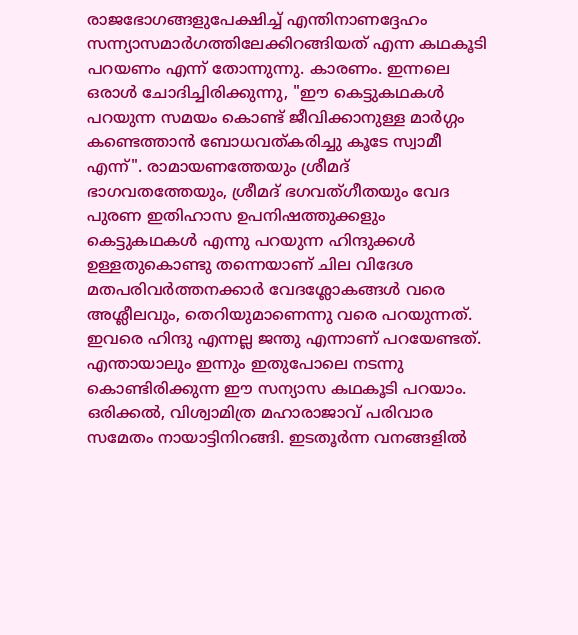രാജഭോഗങ്ങളുപേക്ഷിച്ച് എന്തിനാണദ്ദേഹം സന്ന്യാസമാർഗത്തിലേക്കിറങ്ങിയത് എന്ന കഥകൂടി പറയണം എന്ന് തോന്നുന്നു. കാരണം. ഇന്നലെ ഒരാൾ ചോദിച്ചിരിക്കുന്നു, "ഈ കെട്ടുകഥകൾ പറയുന്ന സമയം കൊണ്ട് ജീവിക്കാനുള്ള മാർഗ്ഗം കണ്ടെത്താൻ ബോധവത്കരിച്ചു കൂടേ സ്വാമീ എന്ന്". രാമായണത്തേയും ശ്രീമദ് ഭാഗവതത്തേയും, ശ്രീമദ് ഭഗവത്ഗീതയും വേദ പുരണ ഇതിഹാസ ഉപനിഷത്തുക്കളും കെട്ടുകഥകൾ എന്നു പറയുന്ന ഹിന്ദുക്കൾ ഉള്ളതുകൊണ്ടു തന്നെയാണ് ചില വിദേശ മതപരിവർത്തനക്കാർ വേദശ്ലോകങ്ങൾ വരെ അശ്ലീലവും, തെറിയുമാണെന്നു വരെ പറയുന്നത്. ഇവരെ ഹിന്ദു എന്നല്ല ജന്തു എന്നാണ് പറയേണ്ടത്.  എന്തായാലും ഇന്നും ഇതുപോലെ നടന്നു കൊണ്ടിരിക്കുന്ന ഈ സന്യാസ കഥകൂടി പറയാം. ഒരിക്കൽ, വിശ്വാമിത്ര മഹാരാജാവ് പരിവാര സമേതം നായാട്ടിനിറങ്ങി. ഇടതൂർന്ന വനങ്ങളിൽ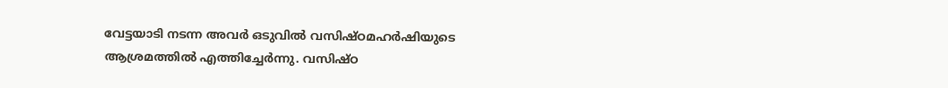വേട്ടയാടി നടന്ന അവർ ഒടുവിൽ വസിഷ്ഠമഹർഷിയുടെ ആശ്രമത്തിൽ എത്തിച്ചേർന്നു. വസിഷ്ഠ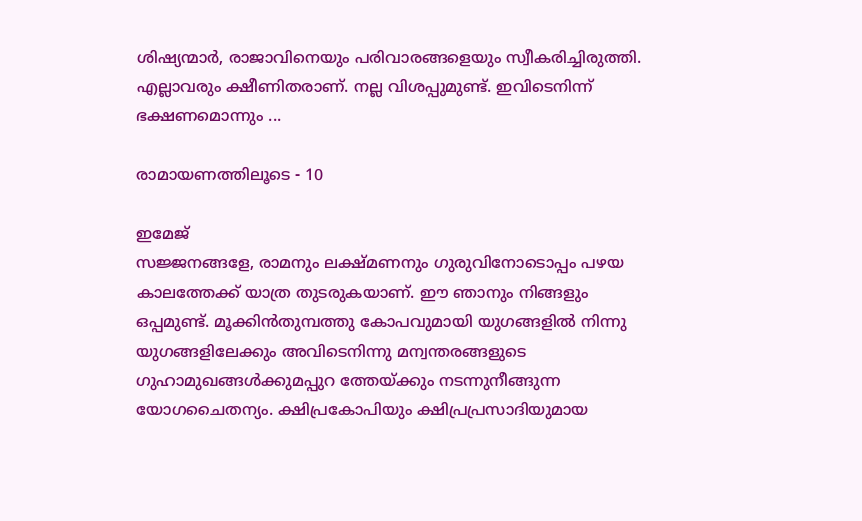ശിഷ്യന്മാർ, രാജാവിനെയും പരിവാരങ്ങളെയും സ്വീകരിച്ചിരുത്തി. എല്ലാവരും ക്ഷീണിതരാണ്. നല്ല വിശപ്പുമുണ്ട്. ഇവിടെനിന്ന് ഭക്ഷണമൊന്നും ...

രാമായണത്തിലൂടെ - 10

ഇമേജ്
സജ്ജനങ്ങളേ, രാമനും ലക്ഷ്മണനും ഗുരുവിനോടൊപ്പം പഴയ കാലത്തേക്ക് യാത്ര തുടരുകയാണ്. ഈ ഞാനും നിങ്ങളും ഒപ്പമുണ്ട്. മൂക്കിൻതുമ്പത്തു കോപവുമായി യുഗങ്ങളിൽ നിന്നു യുഗങ്ങളിലേക്കും അവിടെനിന്നു മന്വന്തരങ്ങളുടെ ഗുഹാമുഖങ്ങൾക്കുമപ്പുറ ത്തേയ്ക്കും നടന്നുനീങ്ങുന്ന യോഗചൈതന്യം. ക്ഷിപ്രകോപിയും ക്ഷിപ്രപ്രസാദിയുമായ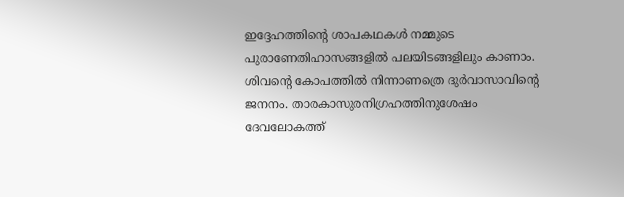ഇദ്ദേഹത്തിന്റെ ശാപകഥകൾ നമ്മുടെ പുരാണേതിഹാസങ്ങളിൽ പലയിടങ്ങളിലും കാണാം. ശിവന്റെ കോപത്തിൽ നിന്നാണത്രെ ദുർവാസാവിൻ്റെ ജനനം. താരകാസുരനിഗ്രഹത്തിനുശേഷം ദേവലോകത്ത്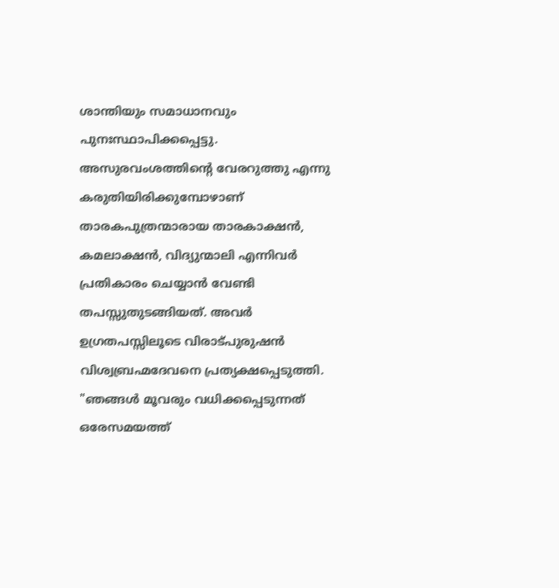ശാന്തിയും സമാധാനവും പുനഃസ്ഥാപിക്കപ്പെട്ടു. അസുരവംശത്തിൻ്റെ വേരറുത്തു എന്നു കരുതിയിരിക്കുമ്പോഴാണ് താരകപുത്രന്മാരായ താരകാക്ഷൻ, കമലാക്ഷൻ, വിദ്യുന്മാലി എന്നിവർ പ്രതികാരം ചെയ്യാൻ വേണ്ടി തപസ്സുതുടങ്ങിയത്. അവർ ഉഗ്രതപസ്സിലൂടെ വിരാട്പുരുഷൻ വിശ്വബ്രഹ്മദേവനെ പ്രത്യക്ഷപ്പെടുത്തി. "ഞങ്ങൾ മൂവരും വധിക്കപ്പെടുന്നത് ഒരേസമയത്ത്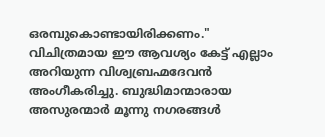ഒരമ്പുകൊണ്ടായിരിക്കണം." വിചിത്രമായ ഈ ആവശ്യം കേട്ട് എല്ലാം അറിയുന്ന വിശ്വബ്രഹ്മദേവൻ അംഗീകരിച്ചു. ബുദ്ധിമാന്മാരായ അസുരന്മാർ മൂന്നു നഗരങ്ങൾ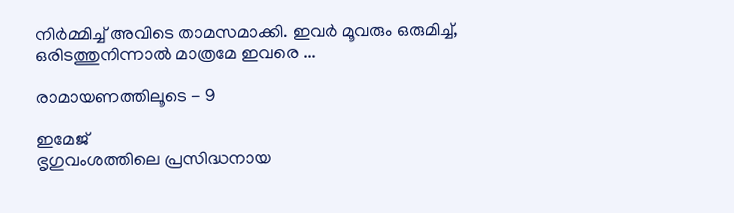നിർമ്മിച്ച് അവിടെ താമസമാക്കി. ഇവർ മൂവരും ഒരുമിച്ച്, ഒരിടത്തുനിന്നാൽ മാത്രമേ ഇവരെ ...

രാമായണത്തിലൂടെ - 9

ഇമേജ്
ഭൃഗുവംശത്തിലെ പ്രസിദ്ധനായ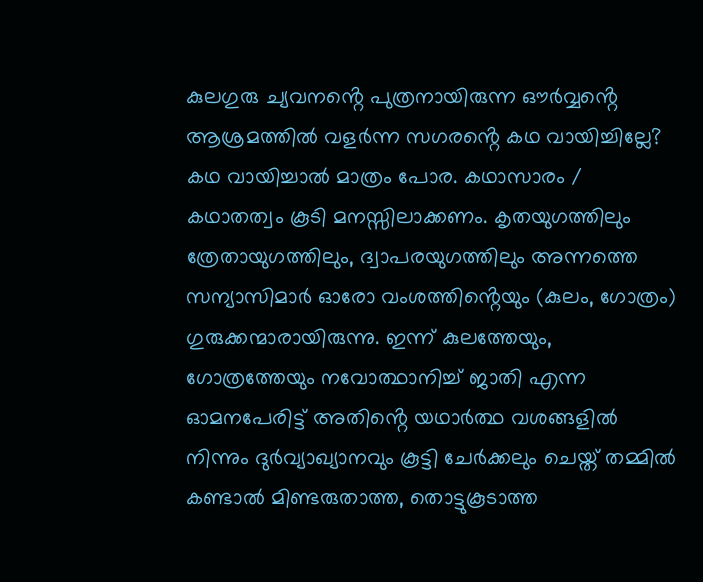കുലഗുരു ച്യവനൻ്റെ പുത്രനായിരുന്ന ഔർവ്വൻ്റെ ആശ്രമത്തിൽ വളർന്ന സഗരൻ്റെ കഥ വായിച്ചില്ലേ? കഥ വായിച്ചാൽ മാത്രം പോര. കഥാസാരം / കഥാതത്വം കൂടി മനസ്സിലാക്കണം. കൃതയുഗത്തിലും ത്രേതായുഗത്തിലും, ദ്വാപരയുഗത്തിലും അന്നത്തെ സന്യാസിമാർ ഓരോ വംശത്തിൻ്റെയും (കുലം, ഗോത്രം) ഗുരുക്കന്മാരായിരുന്നു. ഇന്ന് കുലത്തേയും, ഗോത്രത്തേയും നവോത്ഥാനിച്ച് ജാതി എന്ന ഓമനപേരിട്ട് അതിൻ്റെ യഥാർത്ഥ വശങ്ങളിൽ നിന്നും ദുർവ്യാഖ്യാനവും കൂട്ടി ചേർക്കലും ചെയ്ത് തമ്മിൽ കണ്ടാൽ മിണ്ടരുതാത്ത, തൊട്ടുകൂടാത്ത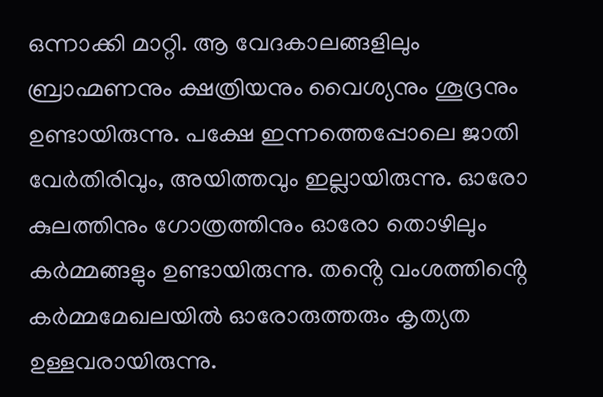ഒന്നാക്കി മാറ്റി. ആ വേദകാലങ്ങളിലും ബ്രാഹ്മണനും ക്ഷത്രിയനും വൈശ്യനും ശൂദ്രനും ഉണ്ടായിരുന്നു. പക്ഷേ ഇന്നത്തെപ്പോലെ ജാതി വേർതിരിവും, അയിത്തവും ഇല്ലായിരുന്നു. ഓരോ കുലത്തിനും ഗോത്രത്തിനും ഓരോ തൊഴിലും കർമ്മങ്ങളും ഉണ്ടായിരുന്നു. തൻ്റെ വംശത്തിൻ്റെ കർമ്മമേഖലയിൽ ഓരോരുത്തരും കൃത്യത ഉള്ളവരായിരുന്നു.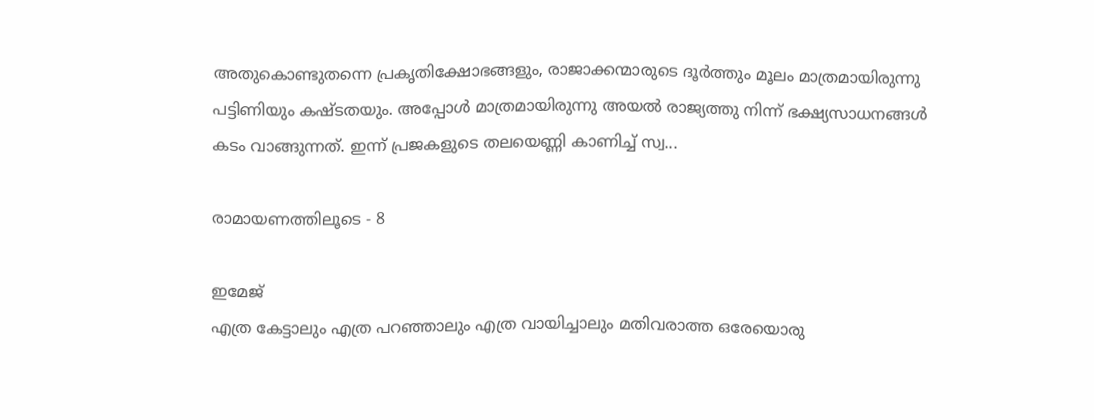അതുകൊണ്ടുതന്നെ പ്രകൃതിക്ഷോഭങ്ങളും, രാജാക്കന്മാരുടെ ദൂർത്തും മൂലം മാത്രമായിരുന്നു പട്ടിണിയും കഷ്ടതയും. അപ്പോൾ മാത്രമായിരുന്നു അയൽ രാജ്യത്തു നിന്ന് ഭക്ഷ്യസാധനങ്ങൾ കടം വാങ്ങുന്നത്. ഇന്ന് പ്രജകളുടെ തലയെണ്ണി കാണിച്ച് സ്വ...

രാമായണത്തിലൂടെ - 8

ഇമേജ്
എത്ര കേട്ടാലും എത്ര പറഞ്ഞാലും എത്ര വായിച്ചാലും മതിവരാത്ത ഒരേയൊരു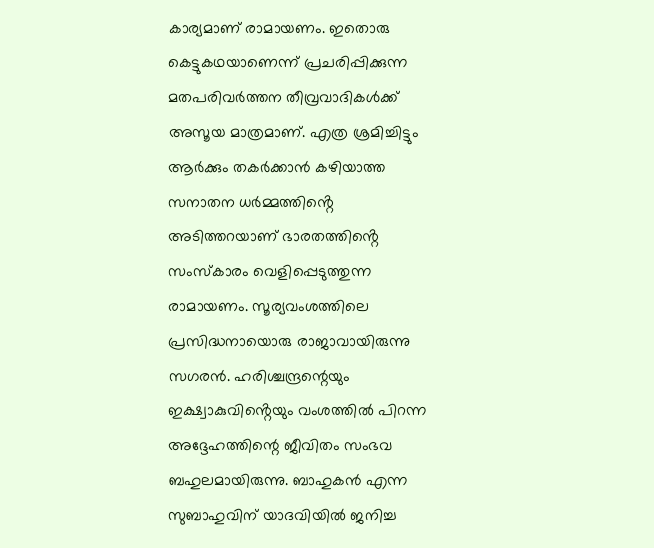കാര്യമാണ് രാമായണം. ഇതൊരു കെട്ടുകഥയാണെന്ന് പ്രചരിപ്പിക്കുന്ന മതപരിവർത്തന തീവ്രവാദികൾക്ക് അസൂയ മാത്രമാണ്. എത്ര ശ്രമിച്ചിട്ടും ആർക്കും തകർക്കാൻ കഴിയാത്ത സനാതന ധർമ്മത്തിൻ്റെ അടിത്തറയാണ് ഭാരതത്തിൻ്റെ സംസ്കാരം വെളിപ്പെടുത്തുന്ന രാമായണം. സൂര്യവംശത്തിലെ പ്രസിദ്ധനായൊരു രാജാവായിരുന്നു സഗരൻ. ഹരിശ്ചന്ദ്രന്റെയും ഇക്ഷ്വാകുവിൻ്റെയും വംശത്തിൽ പിറന്ന അദ്ദേഹത്തിന്റെ ജീവിതം സംഭവ ബഹുലമായിരുന്നു. ബാഹുകൻ എന്ന സുബാഹുവിന് യാദവിയിൽ ജനിച്ച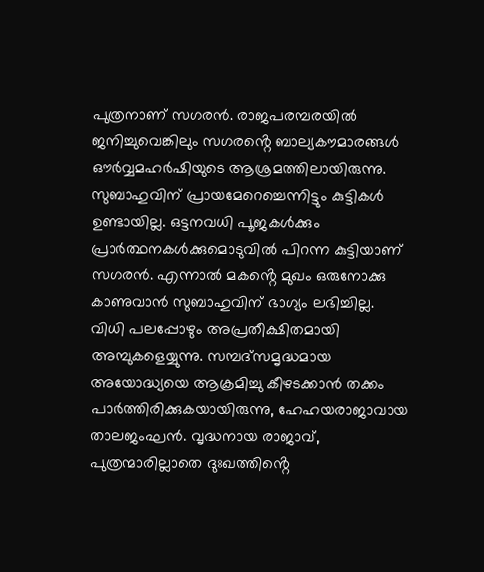പുത്രനാണ് സഗരൻ. രാജപരമ്പരയിൽ ജനിച്ചുവെങ്കിലും സഗരൻ്റെ ബാല്യകൗമാരങ്ങൾ ഔർവ്വമഹർഷിയുടെ ആശ്രമത്തിലായിരുന്നു. സുബാഹുവിന് പ്രായമേറെച്ചെന്നിട്ടും കുട്ടികൾ ഉണ്ടായില്ല. ഒട്ടനവധി പൂജകൾക്കും പ്രാർത്ഥനകൾക്കുമൊടുവിൽ പിറന്ന കുട്ടിയാണ് സഗരൻ. എന്നാൽ മകൻ്റെ മുഖം ഒരുനോക്കു കാണുവാൻ സുബാഹുവിന് ഭാഗ്യം ലഭിച്ചില്ല. വിധി പലപ്പോഴും അപ്രതീക്ഷിതമായി അമ്പുകളെയ്യുന്നു. സമ്പദ്സമൃദ്ധമായ അയോദ്ധ്യയെ ആക്രമിച്ചു കീഴടക്കാൻ തക്കം പാർത്തിരിക്കുകയായിരുന്നു, ഹേഹയരാജാവായ താലജംഘൻ. വൃദ്ധനായ രാജാവ്, പുത്രന്മാരില്ലാതെ ദുഃഖത്തിൻ്റെ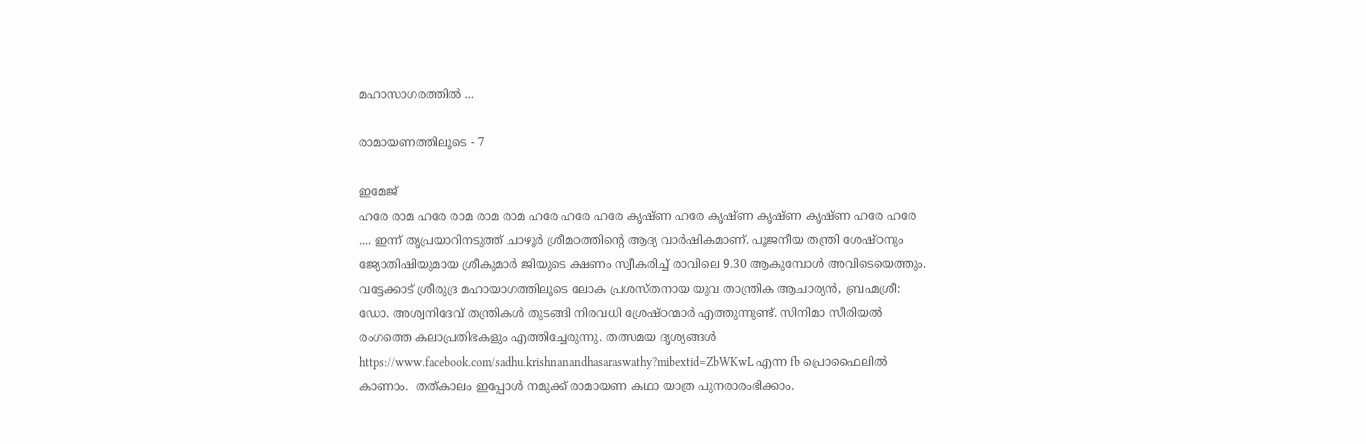മഹാസാഗരത്തിൽ ...

രാമായണത്തിലൂടെ - 7

ഇമേജ്
ഹരേ രാമ ഹരേ രാമ രാമ രാമ ഹരേ ഹരേ ഹരേ കൃഷ്ണ ഹരേ കൃഷ്ണ കൃഷ്ണ കൃഷ്ണ ഹരേ ഹരേ .... ഇന്ന് തൃപ്രയാറിനടുത്ത് ചാഴൂർ ശ്രീമഠത്തിൻ്റെ ആദ്യ വാർഷികമാണ്. പൂജനീയ തന്ത്രി ശേഷ്ഠനും ജ്യോതിഷിയുമായ ശ്രീകുമാർ ജിയുടെ ക്ഷണം സ്വീകരിച്ച് രാവിലെ 9.30 ആകുമ്പോൾ അവിടെയെത്തും. വട്ടേക്കാട് ശ്രീരുദ്ര മഹായാഗത്തിലൂടെ ലോക പ്രശസ്തനായ യുവ താന്ത്രിക ആചാര്യൻ, ബ്രഹ്മശ്രീ: ഡോ. അശ്വനിദേവ് തന്ത്രികൾ തുടങ്ങി നിരവധി ശ്രേഷ്ഠന്മാർ എത്തുന്നുണ്ട്. സിനിമാ സീരിയൽ രംഗത്തെ കലാപ്രതിഭകളും എത്തിച്ചേരുന്നു. തത്സമയ ദൃശ്യങ്ങൾ https://www.facebook.com/sadhu.krishnanandhasaraswathy?mibextid=ZbWKwL എന്ന fb പ്രൊഫൈലിൽ കാണാം.  തത്കാലം ഇപ്പോൾ നമുക്ക് രാമായണ കഥാ യാത്ര പുനരാരംഭിക്കാം.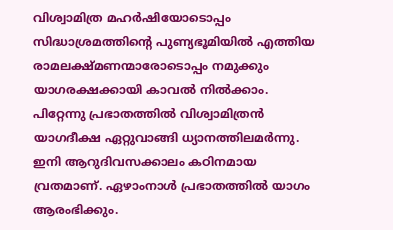വിശ്വാമിത്ര മഹർഷിയോടൊപ്പം സിദ്ധാശ്രമത്തിൻ്റെ പുണ്യഭൂമിയിൽ എത്തിയ രാമലക്ഷ്മണന്മാരോടൊപ്പം നമുക്കും യാഗരക്ഷക്കായി കാവൽ നിൽക്കാം.  പിറ്റേന്നു പ്രഭാതത്തിൽ വിശ്വാമിത്രൻ യാഗദീക്ഷ ഏറ്റുവാങ്ങി ധ്യാനത്തിലമർന്നു. ഇനി ആറുദിവസക്കാലം കഠിനമായ വ്രതമാണ്. ഏഴാംനാൾ പ്രഭാതത്തിൽ യാഗം ആരംഭിക്കും.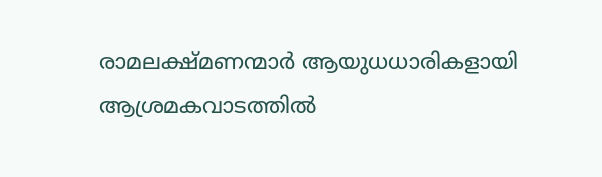രാമലക്ഷ്മണന്മാർ ആയുധധാരികളായി ആശ്രമകവാടത്തിൽ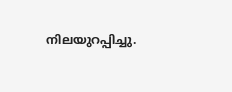നിലയുറപ്പിച്ചു.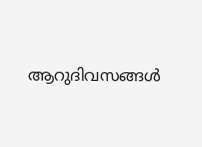ആറുദിവസങ്ങൾ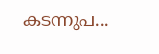കടന്നുപ...